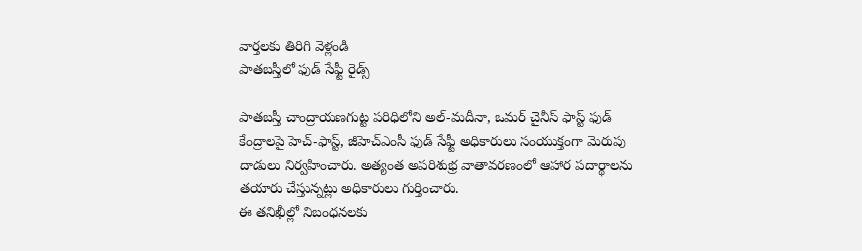వార్తలకు తిరిగి వెళ్లండి
పాతబస్తీలో ఫుడ్ సేఫ్టీ రైడ్స్

పాతబస్తీ చాంద్రాయణగుట్ట పరిధిలోని అల్-మదీనా, ఒమర్ చైనీస్ ఫాస్ట్ ఫుడ్ కేంద్రాలపై హెచ్-ఫాస్ట్, జీహెచ్ఎంసీ ఫుడ్ సేఫ్టీ అధికారులు సంయుక్తంగా మెరుపు దాడులు నిర్వహించారు. అత్యంత అపరిశుభ్ర వాతావరణంలో ఆహార పదార్థాలను తయారు చేస్తున్నట్లు అధికారులు గుర్తించారు.
ఈ తనిఖీల్లో నిబంధనలకు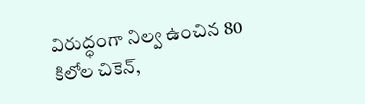విరుద్ధంగా నిల్వ ఉంచిన 80 కిలోల చికెన్,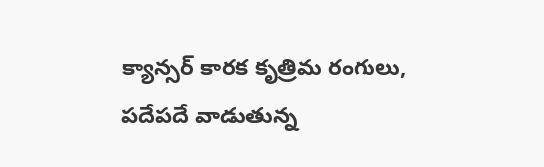క్యాన్సర్ కారక కృత్రిమ రంగులు, పదేపదే వాడుతున్న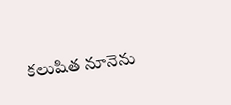కలుషిత నూనెను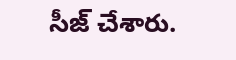సీజ్ చేశారు.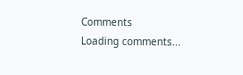Comments
Loading comments...